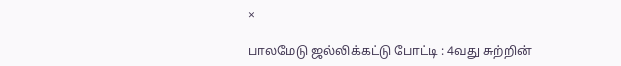×

பாலமேடு ஜல்லிக்கட்டு போட்டி : 4வது சுற்றின்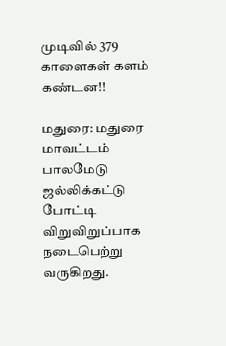முடிவில் 379 காளைகள் களம் கண்டன!!

மதுரை: மதுரை மாவட்டம் பாலமேடு ஜல்லிக்கட்டு போட்டி விறுவிறுப்பாக நடைபெற்று வருகிறது.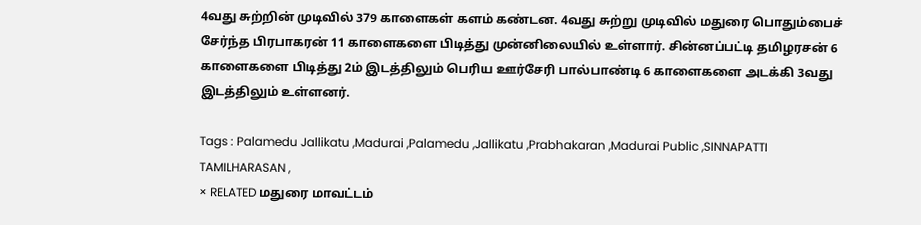4வது சுற்றின் முடிவில் 379 காளைகள் களம் கண்டன. 4வது சுற்று முடிவில் மதுரை பொதும்பைச் சேர்ந்த பிரபாகரன் 11 காளைகளை பிடித்து முன்னிலையில் உள்ளார். சின்னப்பட்டி தமிழரசன் 6 காளைகளை பிடித்து 2ம் இடத்திலும் பெரிய ஊர்சேரி பால்பாண்டி 6 காளைகளை அடக்கி 3வது இடத்திலும் உள்ளனர்.

Tags : Palamedu Jallikatu ,Madurai ,Palamedu ,Jallikatu ,Prabhakaran ,Madurai Public ,SINNAPATTI TAMILHARASAN ,
× RELATED மதுரை மாவட்டம்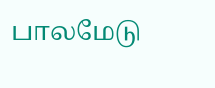பாலமேடு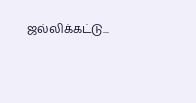ஜல்லிக்கட்டு...